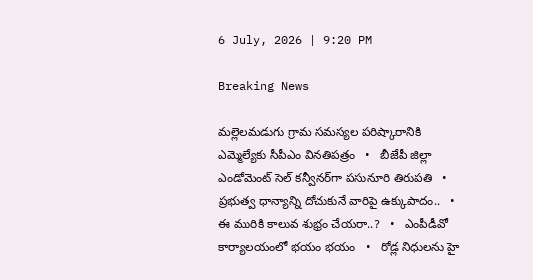6 July, 2026 | 9:20 PM

Breaking News

మల్లెలమడుగు గ్రామ సమస్యల పరిష్కారానికి ఎమ్మెల్యేకు సీపీఎం వినతిపత్రం   •   బీజేపీ జిల్లా ఎండోమెంట్ సెల్ కన్వీనర్‌గా పసునూరి తిరుపతి   •   ప్రభుత్వ ధాన్యాన్ని దోచుకునే వారిపై ఉక్కుపాదం..   •   ఈ మురికి కాలువ శుభ్రం చేయరా..?   •   ఎంపీడీవో కార్యాలయంలో భయం భయం   •   రోడ్ల నిధులను హై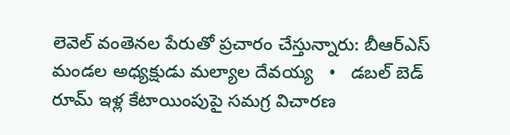లెవెల్ వంతెనల పేరుతో ప్రచారం చేస్తున్నారు: బీఆర్ఎస్ మండల అధ్యక్షుడు మల్యాల దేవయ్య   •   డబల్ బెడ్ రూమ్ ఇళ్ల కేటాయింపుపై సమగ్ర విచారణ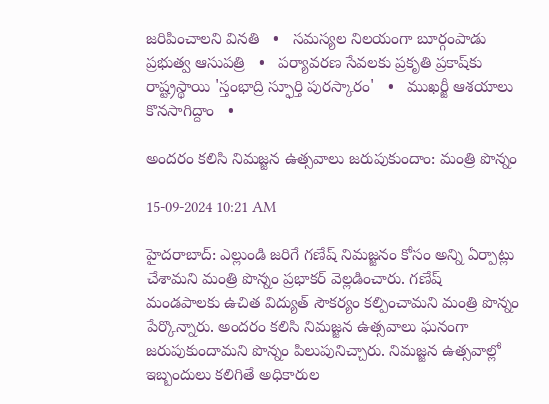జరిపించాలని వినతి   •   సమస్యల నిలయంగా బూర్గంపాడు ప్రభుత్వ ఆసుపత్రి   •   పర్యావరణ సేవలకు ప్రకృతి ప్రకాష్‌కు రాష్ట్రస్థాయి 'స్తంభాద్రి స్ఫూర్తి పురస్కారం'   •   ముఖర్జీ ఆశయాలు కొనసాగిద్దాం   •

అందరం కలిసి నిమజ్జన ఉత్సవాలు జరుపుకుందాం: మంత్రి పొన్నం

15-09-2024 10:21 AM

హైదరాబాద్: ఎల్లుండి జరిగే గణేష్ నిమజ్జనం కోసం అన్ని ఏర్పాట్లు చేశామని మంత్రి పొన్నం ప్రభాకర్ వెల్లడించారు. గణేష్ మండపాలకు ఉచిత విద్యుత్ సౌకర్యం కల్పించామని మంత్రి పొన్నం పేర్కొన్నారు. అందరం కలిసి నిమజ్జన ఉత్సవాలు ఘనంగా జరుపుకుందామని పొన్నం పిలుపునిచ్చారు. నిమజ్జన ఉత్సవాల్లో ఇబ్బందులు కలిగితే అధికారుల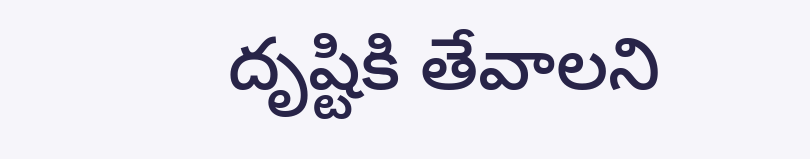దృష్టికి తేవాలని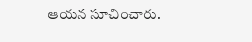ఆయన సూచించారు.